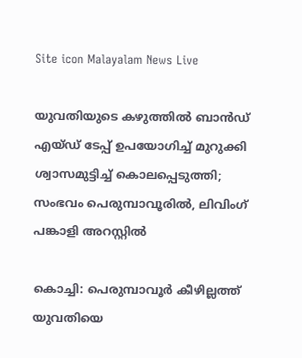Site icon Malayalam News Live

യുവതിയുടെ കഴുത്തില്‍ ബാൻഡ് എയ്ഡ് ടേപ്പ് ഉപയോഗിച്ച്‌ മുറുക്കി ശ്വാസമുട്ടിച്ച്‌ കൊലപ്പെടുത്തി; സംഭവം പെരുമ്പാവൂരില്‍, ലിവിംഗ് പങ്കാളി അറസ്റ്റില്‍

കൊച്ചി: പെരുമ്പാവൂർ കീഴില്ലത്ത് യുവതിയെ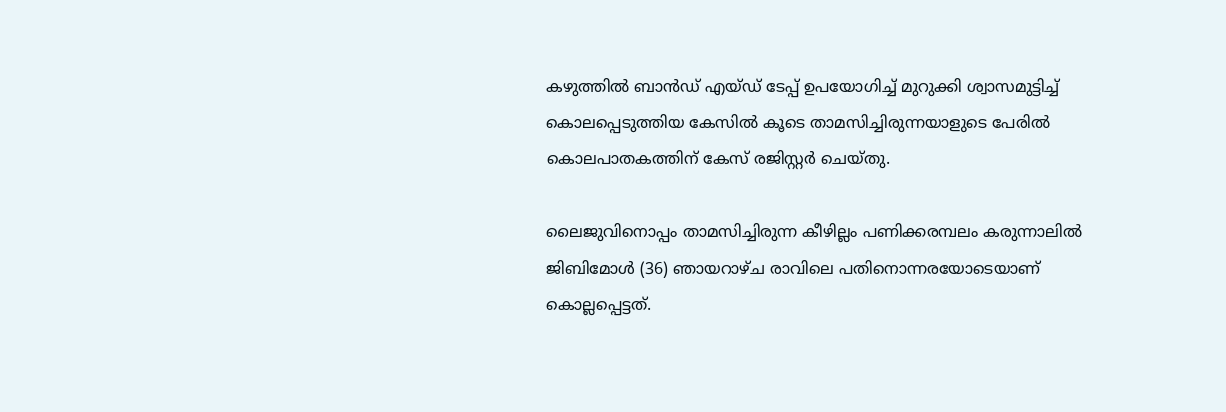കഴുത്തില്‍ ബാൻഡ് എയ്ഡ് ടേപ്പ് ഉപയോഗിച്ച്‌ മുറുക്കി ശ്വാസമുട്ടിച്ച്‌ കൊലപ്പെടുത്തിയ കേസില്‍ കൂടെ താമസിച്ചിരുന്നയാളുടെ പേരില്‍ കൊലപാതകത്തിന് കേസ് രജിസ്റ്റർ ചെയ്തു.

ലൈജുവിനൊപ്പം താമസിച്ചിരുന്ന കീഴില്ലം പണിക്കരമ്പലം കരുന്നാലില്‍ ജിബിമോള്‍ (36) ഞായറാഴ്ച രാവിലെ പതിനൊന്നരയോടെയാണ് കൊല്ലപ്പെട്ടത്.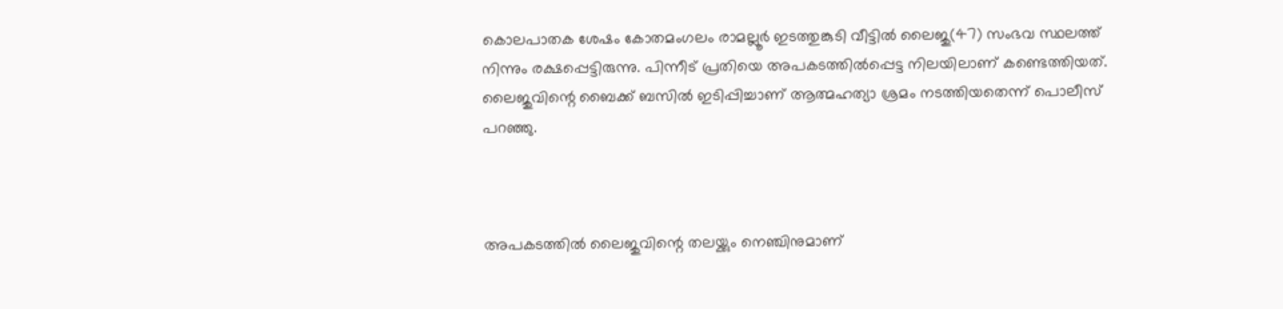കൊലപാതക ശേഷം കോതമംഗലം രാമല്ലൂർ ഇടത്തുങ്കുടി വീട്ടില്‍ ലൈജു(47) സംഭവ സ്ഥലത്ത് നിന്നും രക്ഷപ്പെട്ടിരുന്നു. പിന്നീട് പ്രതിയെ അപകടത്തില്‍പ്പെട്ട നിലയിലാണ് കണ്ടെത്തിയത്. ലൈജുവിന്റെ ബൈക്ക് ബസില്‍ ഇടിപ്പിച്ചാണ് ആത്മഹത്യാ ശ്രമം നടത്തിയതെന്ന് പൊലീസ് പറഞ്ഞു.



അപകടത്തില്‍ ലൈജുവിന്റെ തലയ്ക്കും നെഞ്ചിനുമാണ്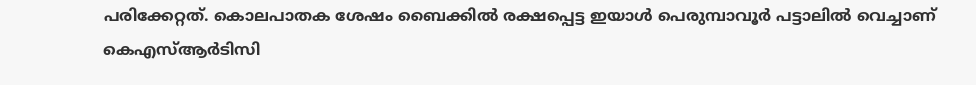പരിക്കേറ്റത്. കൊലപാതക‌ ശേഷം ബൈക്കില്‍ രക്ഷപ്പെട്ട ഇയാള്‍ പെരുമ്പാവൂർ പട്ടാലില്‍ വെച്ചാണ് കെഎസ്‌ആർടിസി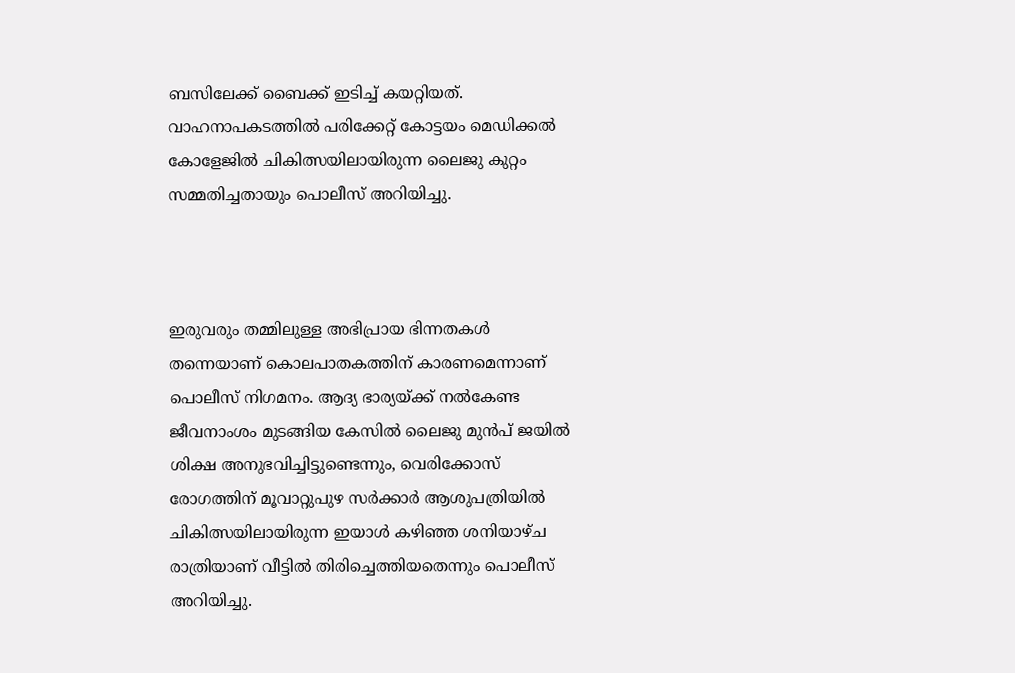ബസിലേക്ക് ബൈക്ക് ഇടിച്ച്‌ കയറ്റിയത്. വാഹനാപകടത്തില്‍ പരിക്കേറ്റ് കോട്ടയം മെഡിക്കല്‍ കോളേജില്‍ ചികിത്സയിലായിരുന്ന ലൈജു കുറ്റം സമ്മതിച്ചതായും പൊലീസ് അറിയിച്ചു.



ഇരുവരും തമ്മിലുള്ള അഭിപ്രായ ഭിന്നതകള്‍ തന്നെയാണ് കൊലപാതകത്തിന് കാരണമെന്നാണ് പൊലീസ് നിഗമനം. ആദ്യ ഭാര്യയ്ക്ക് നല്‍കേണ്ട ജീവനാംശം മുടങ്ങിയ കേസില്‍ ലൈജു മുൻപ് ജയില്‍ ശിക്ഷ അനുഭവിച്ചിട്ടുണ്ടെന്നും, വെരിക്കോസ് രോഗത്തിന് മൂവാറ്റുപുഴ സർക്കാർ ആശുപത്രിയില്‍ ചികിത്സയിലായിരുന്ന ഇയാള്‍ കഴിഞ്ഞ ശനിയാഴ്ച രാത്രിയാണ് വീട്ടില്‍ തിരിച്ചെത്തിയതെന്നും പൊലീസ് അറിയിച്ചു.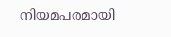നിയമപരമായി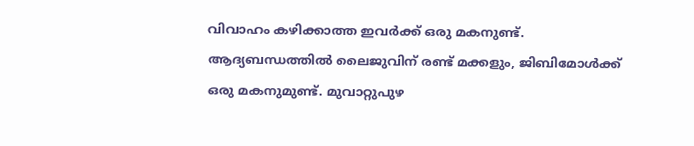വിവാഹം കഴിക്കാത്ത ഇവർക്ക് ഒരു മകനുണ്ട്. ആദ്യബന്ധത്തില്‍ ലൈജുവിന് രണ്ട് മക്കളും, ജിബിമോള്‍ക്ക് ഒരു മകനുമുണ്ട്. മുവാറ്റുപുഴ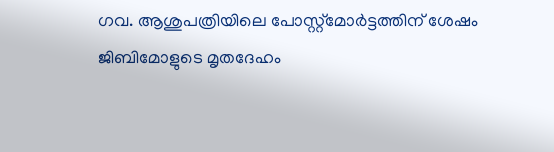ഗവ. ആശുപത്രിയിലെ പോസ്റ്റ്മോർട്ടത്തിന് ശേഷം ജിബിമോളുടെ മൃതദേഹം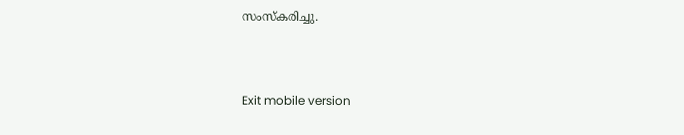സംസ്കരിച്ചു.



Exit mobile version